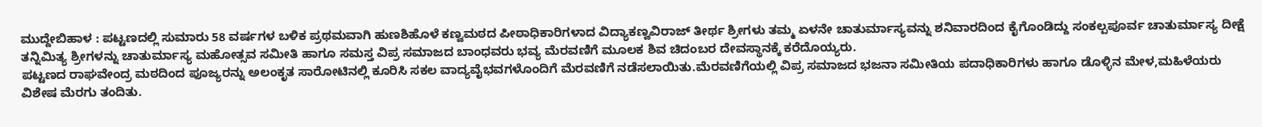ಮುದ್ದೇಬಿಹಾಳ : ಪಟ್ಟಣದಲ್ಲಿ ಸುಮಾರು 58 ವರ್ಷಗಳ ಬಳಿಕ ಪ್ರಥಮವಾಗಿ ಹುಣಶಿಹೊಳೆ ಕಣ್ವಮಠದ ಪೀಠಾಧಿಕಾರಿಗಳಾದ ವಿದ್ಯಾಕಣ್ವವಿರಾಜ್ ತೀರ್ಥ ಶ್ರೀಗಳು ತಮ್ಮ ಏಳನೇ ಚಾತುರ್ಮಾಸ್ಯವನ್ನು ಶನಿವಾರದಿಂದ ಕೈಗೊಂಡಿದ್ದು ಸಂಕಲ್ಪಪೂರ್ವ ಚಾತುರ್ಮಾಸ್ಯ ದೀಕ್ಷೆ ತನ್ನಿಮಿತ್ಯ ಶ್ರೀಗಳನ್ನು ಚಾತುರ್ಮಾಸ್ಯ ಮಹೋತ್ಸವ ಸಮೀತಿ ಹಾಗೂ ಸಮಸ್ತ ವಿಪ್ರ ಸಮಾಜದ ಬಾಂಧವರು ಭವ್ಯ ಮೆರವಣಿಗೆ ಮೂಲಕ ಶಿವ ಚಿದಂಬರ ದೇವಸ್ಥಾನಕ್ಕೆ ಕರೆದೊಯ್ಯರು.
ಪಟ್ಟಣದ ರಾಘವೇಂದ್ರ ಮಠದಿಂದ ಪೂಜ್ಯರನ್ನು ಅಲಂಕೃತ ಸಾರೋಟಿನಲ್ಲಿ ಕೂರಿಸಿ ಸಕಲ ವಾದ್ಯವೈಭವಗಳೊಂದಿಗೆ ಮೆರವಣಿಗೆ ನಡೆಸಲಾಯಿತು.ಮೆರವಣಿಗೆಯಲ್ಲಿ ವಿಪ್ರ ಸಮಾಜದ ಭಜನಾ ಸಮೀತಿಯ ಪದಾಧಿಕಾರಿಗಳು ಹಾಗೂ ಡೊಳ್ಳಿನ ಮೇಳ,ಮಹಿಳೆಯರು ವಿಶೇಷ ಮೆರಗು ತಂದಿತು.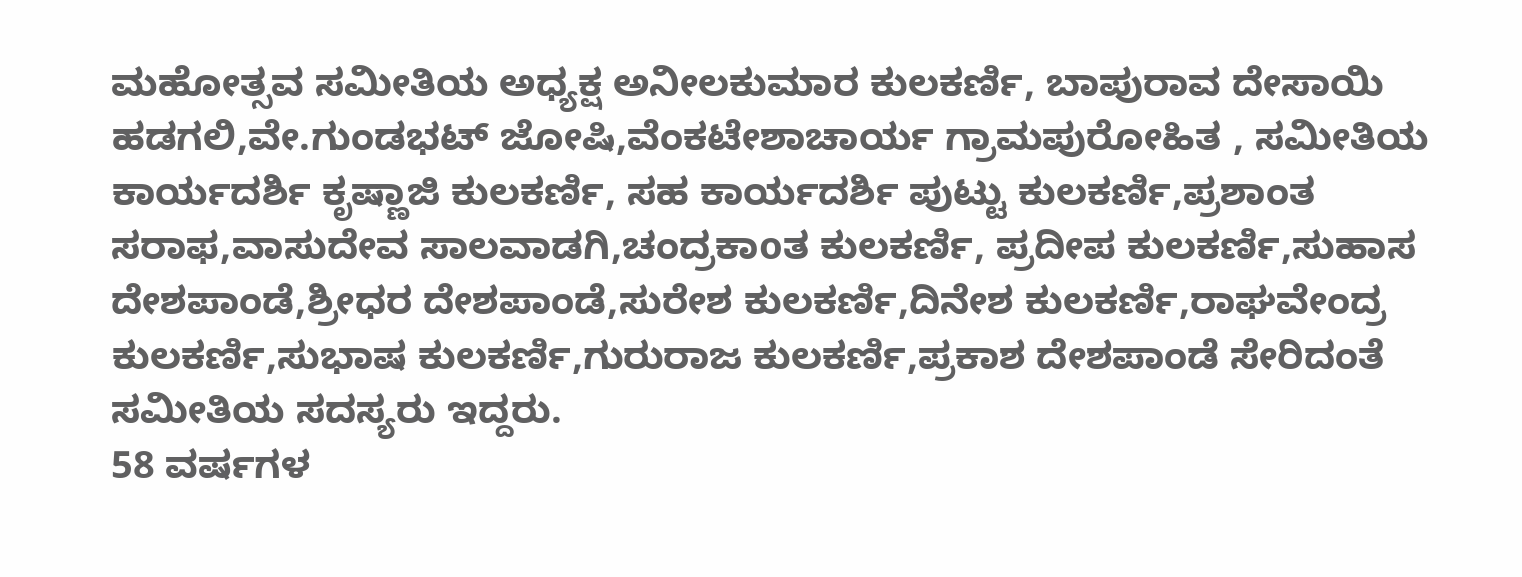ಮಹೋತ್ಸವ ಸಮೀತಿಯ ಅಧ್ಯಕ್ಷ ಅನೀಲಕುಮಾರ ಕುಲಕರ್ಣಿ, ಬಾಪುರಾವ ದೇಸಾಯಿ ಹಡಗಲಿ,ವೇ.ಗುಂಡಭಟ್ ಜೋಷಿ,ವೆಂಕಟೇಶಾಚಾರ್ಯ ಗ್ರಾಮಪುರೋಹಿತ , ಸಮೀತಿಯ ಕಾರ್ಯದರ್ಶಿ ಕೃಷ್ಣಾಜಿ ಕುಲಕರ್ಣಿ, ಸಹ ಕಾರ್ಯದರ್ಶಿ ಪುಟ್ಟು ಕುಲಕರ್ಣಿ,ಪ್ರಶಾಂತ ಸರಾಫ,ವಾಸುದೇವ ಸಾಲವಾಡಗಿ,ಚಂದ್ರಕಾoತ ಕುಲಕರ್ಣಿ, ಪ್ರದೀಪ ಕುಲಕರ್ಣಿ,ಸುಹಾಸ ದೇಶಪಾಂಡೆ,ಶ್ರೀಧರ ದೇಶಪಾಂಡೆ,ಸುರೇಶ ಕುಲಕರ್ಣಿ,ದಿನೇಶ ಕುಲಕರ್ಣಿ,ರಾಘವೇಂದ್ರ ಕುಲಕರ್ಣಿ,ಸುಭಾಷ ಕುಲಕರ್ಣಿ,ಗುರುರಾಜ ಕುಲಕರ್ಣಿ,ಪ್ರಕಾಶ ದೇಶಪಾಂಡೆ ಸೇರಿದಂತೆ ಸಮೀತಿಯ ಸದಸ್ಯರು ಇದ್ದರು.
58 ವರ್ಷಗಳ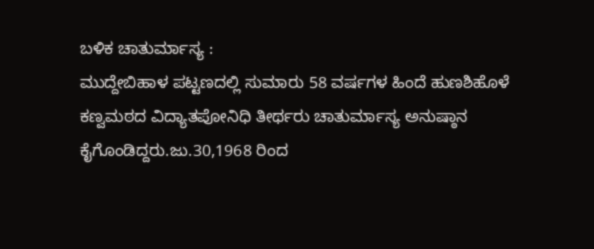ಬಳಿಕ ಚಾತುರ್ಮಾಸ್ಯ :
ಮುದ್ದೇಬಿಹಾಳ ಪಟ್ಟಣದಲ್ಲಿ ಸುಮಾರು 58 ವರ್ಷಗಳ ಹಿಂದೆ ಹುಣಶಿಹೊಳೆ ಕಣ್ವಮಠದ ವಿದ್ಯಾತಪೋನಿಧಿ ತೀರ್ಥರು ಚಾತುರ್ಮಾಸ್ಯ ಅನುಷ್ಠಾನ ಕೈಗೊಂಡಿದ್ದರು.ಜು.30,1968 ರಿಂದ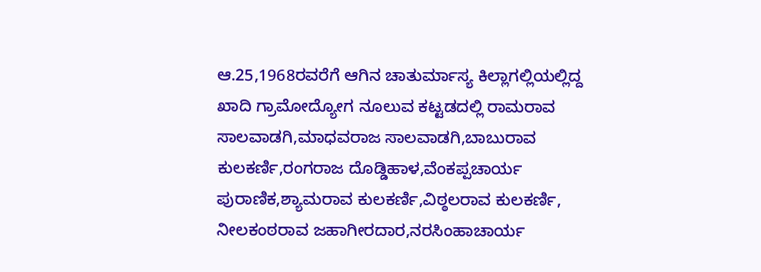ಆ.25,1968ರವರೆಗೆ ಆಗಿನ ಚಾತುರ್ಮಾಸ್ಯ ಕಿಲ್ಲಾಗಲ್ಲಿಯಲ್ಲಿದ್ದ ಖಾದಿ ಗ್ರಾಮೋದ್ಯೋಗ ನೂಲುವ ಕಟ್ಟಡದಲ್ಲಿ ರಾಮರಾವ ಸಾಲವಾಡಗಿ,ಮಾಧವರಾಜ ಸಾಲವಾಡಗಿ,ಬಾಬುರಾವ ಕುಲಕರ್ಣಿ,ರಂಗರಾಜ ದೊಡ್ಡಿಹಾಳ,ವೆಂಕಪ್ಪಚಾರ್ಯ ಪುರಾಣಿಕ,ಶ್ಯಾಮರಾವ ಕುಲಕರ್ಣಿ,ವಿಠ್ಠಲರಾವ ಕುಲಕರ್ಣಿ, ನೀಲಕಂಠರಾವ ಜಹಾಗೀರದಾರ,ನರಸಿಂಹಾಚಾರ್ಯ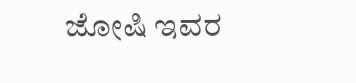ಜೋಷಿ ಇವರ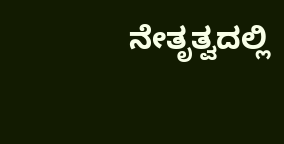ನೇತೃತ್ವದಲ್ಲಿ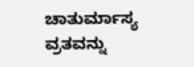ಚಾತುರ್ಮಾಸ್ಯ ವ್ರತವನ್ನು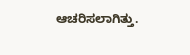ಆಚರಿಸಲಾಗಿತ್ತು.